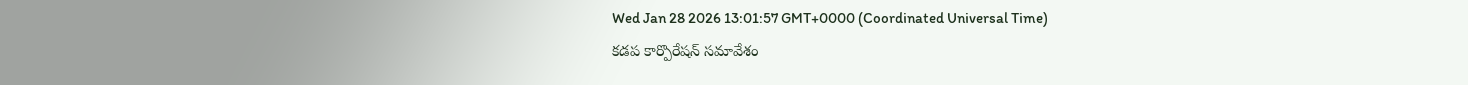Wed Jan 28 2026 13:01:57 GMT+0000 (Coordinated Universal Time)
కడప కార్పొరేషన్ సమావేశం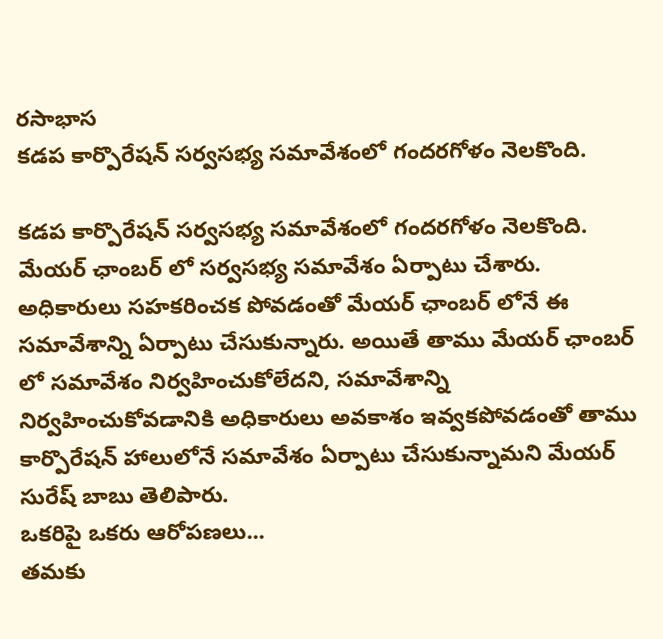రసాభాస
కడప కార్పొరేషన్ సర్వసభ్య సమావేశంలో గందరగోళం నెలకొంది.

కడప కార్పొరేషన్ సర్వసభ్య సమావేశంలో గందరగోళం నెలకొంది. మేయర్ ఛాంబర్ లో సర్వసభ్య సమావేశం ఏర్పాటు చేశారు. అధికారులు సహకరించక పోవడంతో మేయర్ ఛాంబర్ లోనే ఈ సమావేశాన్ని ఏర్పాటు చేసుకున్నారు. అయితే తాము మేయర్ ఛాంబర్ లో సమావేశం నిర్వహించుకోలేదని, సమావేశాన్ని నిర్వహించుకోవడానికి అధికారులు అవకాశం ఇవ్వకపోవడంతో తాము కార్పొరేషన్ హాలులోనే సమావేశం ఏర్పాటు చేసుకున్నామని మేయర్ సురేష్ బాబు తెలిపారు.
ఒకరిపై ఒకరు ఆరోపణలు...
తమకు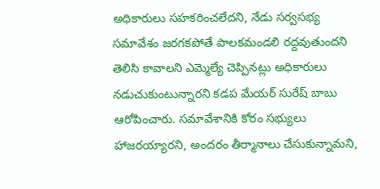అధికారులు సహకరించలేదని, నేడు సర్వసభ్య సమావేశం జరగకపోతే పాలకమండలి రద్దవుతుందని తెలిసి కావాలని ఎమ్మెల్యే చెప్పినట్లు అధికారులు నడుచుకుంటున్నారని కడప మేయర్ సురేష్ బాబు ఆరోపించారు. సమావేశానికి కోరం సభ్యులు హాజరయ్యారని, అందరం తీర్మానాలు చేసుకున్నామని,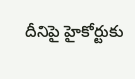దీనిపై హైకోర్టుకు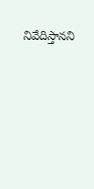నివేదిస్తానని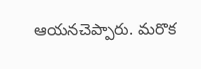ఆయనచెప్పారు. మరొక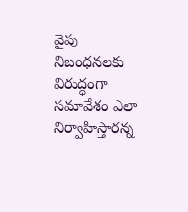వైపు నిబంధనలకు విరుద్ధంగా సమావేశం ఎలా నిర్వాహిస్తారన్న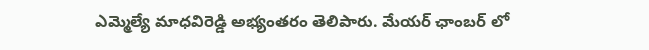ఎమ్మెల్యే మాధవిరెడ్డి అభ్యంతరం తెలిపారు. మేయర్ ఛాంబర్ లో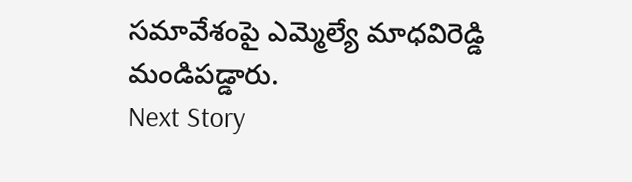సమావేశంపై ఎమ్మెల్యే మాధవిరెడ్డి మండిపడ్డారు.
Next Story